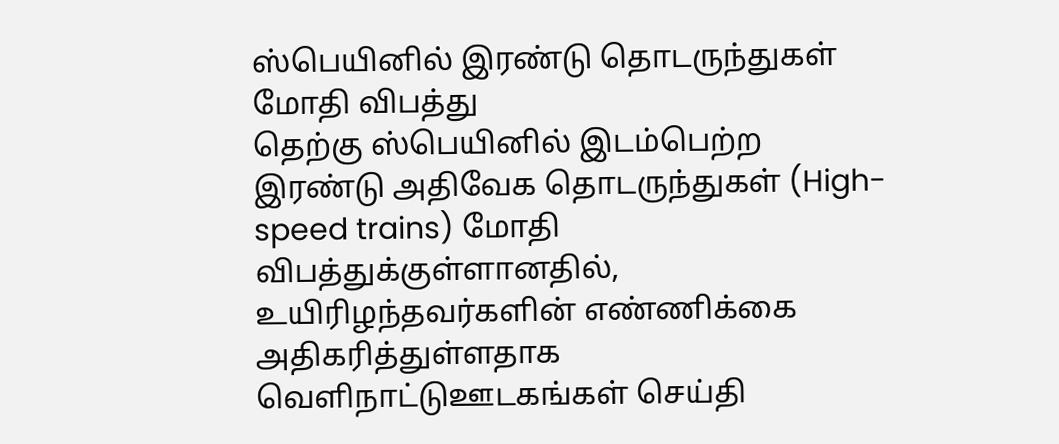ஸ்பெயினில் இரண்டு தொடருந்துகள் மோதி விபத்து
தெற்கு ஸ்பெயினில் இடம்பெற்ற இரண்டு அதிவேக தொடருந்துகள் (High-speed trains) மோதி விபத்துக்குள்ளானதில், உயிரிழந்தவர்களின் எண்ணிக்கை அதிகரித்துள்ளதாக வெளிநாட்டுஊடகங்கள் செய்தி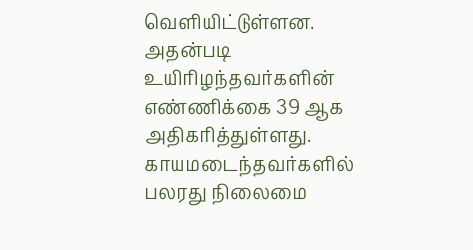வெளியிட்டுள்ளன.
அதன்படி உயிரிழந்தவர்களின் எண்ணிக்கை 39 ஆக அதிகரித்துள்ளது.
காயமடைந்தவர்களில் பலரது நிலைமை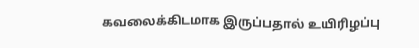கவலைக்கிடமாக இருப்பதால் உயிரிழப்பு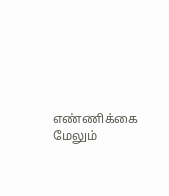எண்ணிக்கை மேலும்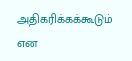அதிகரிக்கக்கூடும் என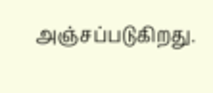அஞ்சப்படுகிறது.